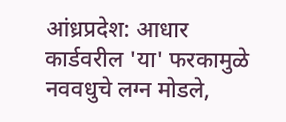आंध्रप्रदेश: आधार कार्डवरील 'या' फरकामुळे नववधुचे लग्न मोडले,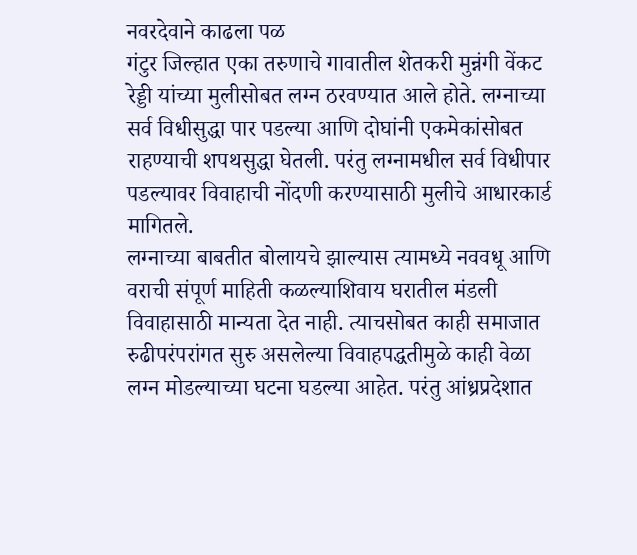नवरदेवाने काढला पळ
गंटुर जिल्हात एका तरुणाचे गावातील शेतकरी मुन्नंगी वेंकट रेड्डी यांच्या मुलीसोबत लग्न ठरवण्यात आले होते. लग्नाच्या सर्व विधीसुद्धा पार पडल्या आणि दोघांनी एकमेकांसोबत राहण्याची शपथसुद्धा घेतली. परंतु लग्नामधील सर्व विधीपार पडल्यावर विवाहाची नोंदणी करण्यासाठी मुलीचे आधारकार्ड मागितले.
लग्नाच्या बाबतीत बोलायचे झाल्यास त्यामध्ये नववधू आणि वराची संपूर्ण माहिती कळल्याशिवाय घरातील मंडली विवाहासाठी मान्यता देत नाही. त्याचसोबत काही समाजात रुढीपरंपरांगत सुरु असलेल्या विवाहपद्धतीमुळे काही वेळा लग्न मोडल्याच्या घटना घडल्या आहेत. परंतु आंध्रप्रदेशात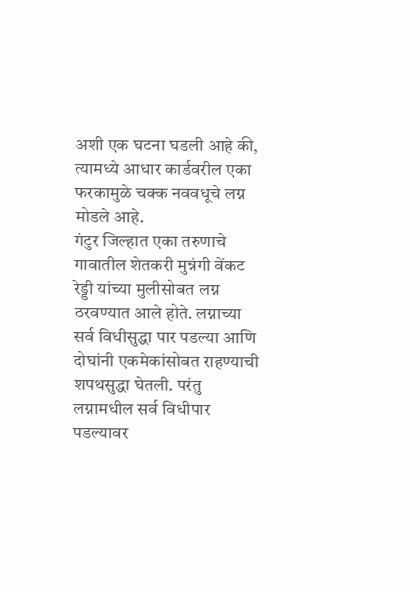अशी एक घटना घडली आहे की, त्यामध्ये आधार कार्डवरील एका फरकामुळे चक्क नववधूचे लग्न मोडले आहे.
गंटुर जिल्हात एका तरुणाचे गावातील शेतकरी मुन्नंगी वेंकट रेड्डी यांच्या मुलीसोबत लग्न ठरवण्यात आले होते. लग्नाच्या सर्व विधीसुद्धा पार पडल्या आणि दोघांनी एकमेकांसोबत राहण्याची शपथसुद्धा घेतली. परंतु लग्नामधील सर्व विधीपार पडल्यावर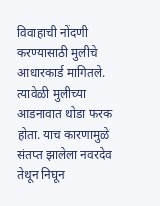विवाहाची नोंदणी करण्यासाठी मुलीचे आधारकार्ड मागितले. त्यावेळी मुलीच्या आडनावात थोडा फरक होता. याच कारणामुळे संतप्त झालेला नवरदेव तेथून निघून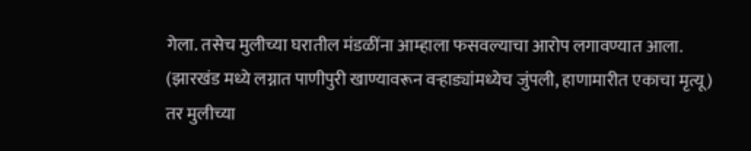गेला. तसेच मुलीच्या घरातील मंडळींना आम्हाला फसवल्याचा आरोप लगावण्यात आला.
(झारखंड मध्ये लग्नात पाणीपुरी खाण्यावरून वऱ्हाड्यांमध्येच जुंपली, हाणामारीत एकाचा मृत्यू)
तर मुलीच्या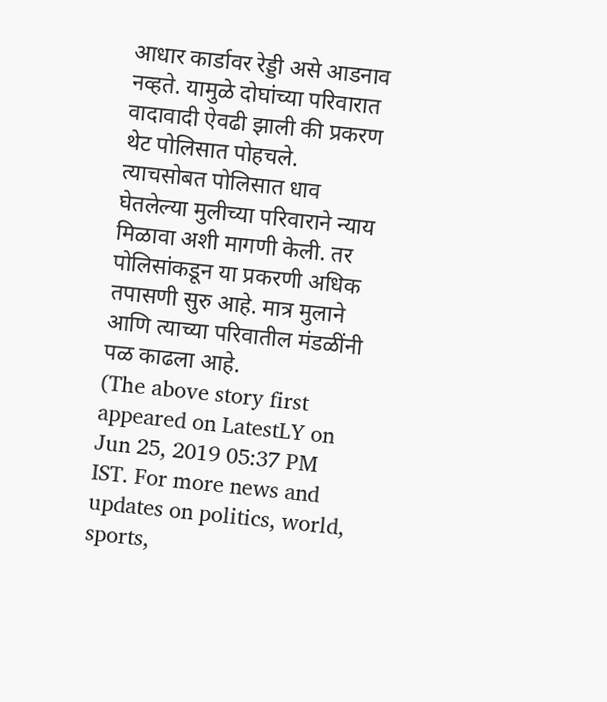आधार कार्डावर रेड्डी असे आडनाव नव्हते. यामुळे दोघांच्या परिवारात वादावादी ऐवढी झाली की प्रकरण थेट पोलिसात पोहचले. त्याचसोबत पोलिसात धाव घेतलेल्या मुलीच्या परिवाराने न्याय मिळावा अशी मागणी केली. तर पोलिसांकडून या प्रकरणी अधिक तपासणी सुरु आहे. मात्र मुलाने आणि त्याच्या परिवातील मंडळींनी पळ काढला आहे.
(The above story first appeared on LatestLY on Jun 25, 2019 05:37 PM IST. For more news and updates on politics, world, sports,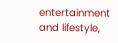entertainment and lifestyle,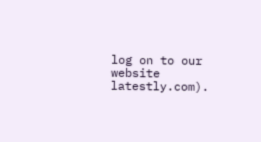log on to our website latestly.com).